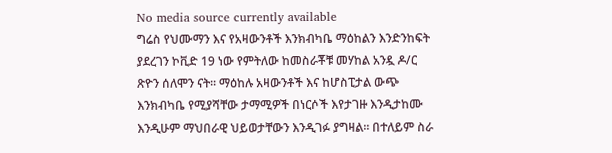No media source currently available
ግሬስ የህሙማን እና የአዛውንቶች እንክብካቤ ማዕከልን እንድንከፍት ያደረገን ኮቪድ 19 ነው የምትለው ከመስራቾቹ መሃከል አንዷ ዶ/ር ጽዮን ሰለሞን ናት፡፡ ማዕከሉ አዛውንቶች እና ከሆስፒታል ውጭ እንክብካቤ የሚያሻቸው ታማሚዎች በነርሶች እየታገዙ እንዲታከሙ እንዲሁም ማህበራዊ ህይወታቸውን እንዲገፉ ያግዛል፡፡ በተለይም ስራ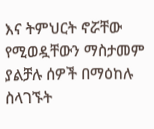እና ትምህርት ኖሯቸው የሚወዷቸውን ማስታመም ያልቻሉ ሰዎች በማዕከሉ ስላገኙት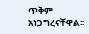ጥቅም አነጋግረናቸዋል፡፡